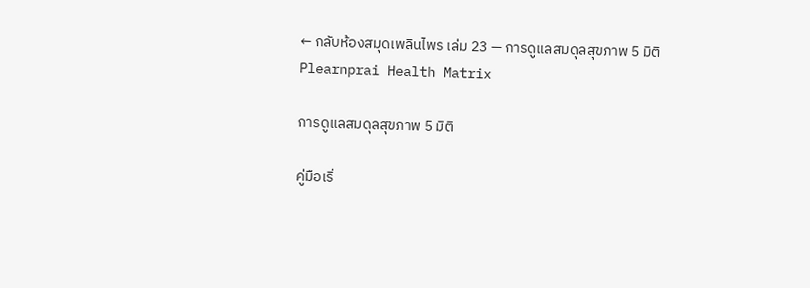← กลับห้องสมุดเพลินไพร เล่ม 23 — การดูแลสมดุลสุขภาพ 5 มิติ
Plearnprai Health Matrix

การดูแลสมดุลสุขภาพ 5 มิติ

คู่มือเริ่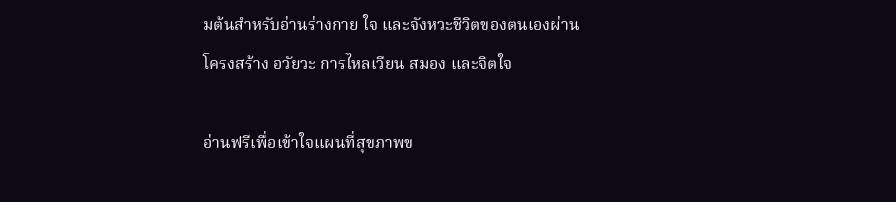มต้นสำหรับอ่านร่างกาย ใจ และจังหวะชีวิตของตนเองผ่านโครงสร้าง อวัยวะ การไหลเวียน สมอง และจิตใจ

อ่านฟรีเพื่อเข้าใจแผนที่สุขภาพข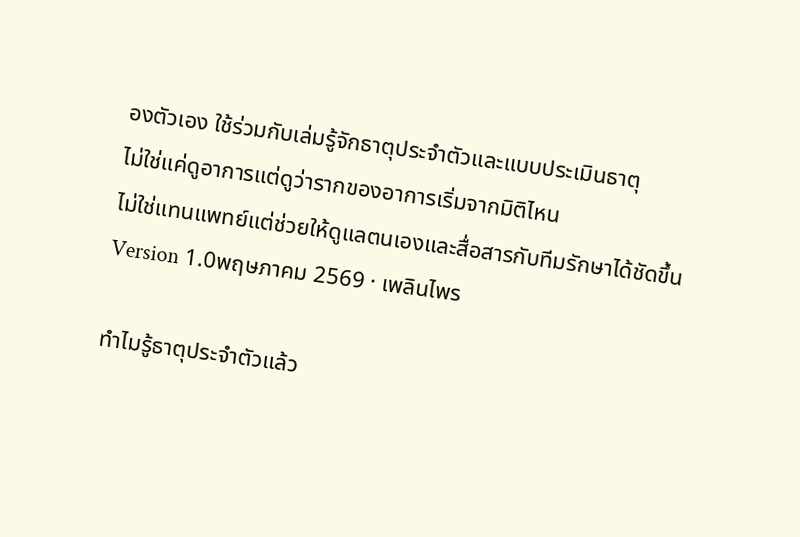องตัวเอง ใช้ร่วมกับเล่มรู้จักธาตุประจำตัวและแบบประเมินธาตุ
ไม่ใช่แค่ดูอาการแต่ดูว่ารากของอาการเริ่มจากมิติไหน
ไม่ใช่แทนแพทย์แต่ช่วยให้ดูแลตนเองและสื่อสารกับทีมรักษาได้ชัดขึ้น
Version 1.0พฤษภาคม 2569 · เพลินไพร

ทำไมรู้ธาตุประจำตัวแล้ว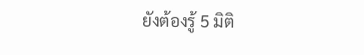ยังต้องรู้ 5 มิติ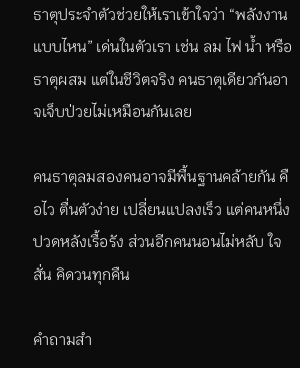ธาตุประจำตัวช่วยให้เราเข้าใจว่า “พลังงานแบบไหน” เด่นในตัวเรา เช่น ลม ไฟ น้ำ หรือธาตุผสม แต่ในชีวิตจริง คนธาตุเดียวกันอาจเจ็บป่วยไม่เหมือนกันเลย

คนธาตุลมสองคนอาจมีพื้นฐานคล้ายกัน คือไว ตื่นตัวง่าย เปลี่ยนแปลงเร็ว แต่คนหนึ่งปวดหลังเรื้อรัง ส่วนอีกคนนอนไม่หลับ ใจสั่น คิดวนทุกคืน

คำถามสำ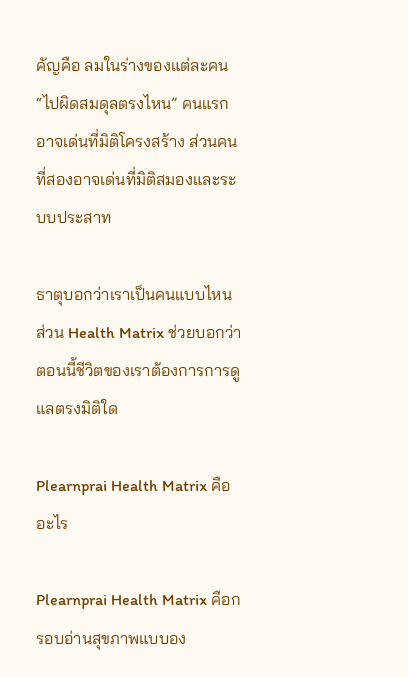คัญคือ ลมในร่างของแต่ละคน “ไปผิดสมดุลตรงไหน” คนแรกอาจเด่นที่มิติโครงสร้าง ส่วนคนที่สองอาจเด่นที่มิติสมองและระบบประสาท

ธาตุบอกว่าเราเป็นคนแบบไหน ส่วน Health Matrix ช่วยบอกว่า ตอนนี้ชีวิตของเราต้องการการดูแลตรงมิติใด

Plearnprai Health Matrix คืออะไร

Plearnprai Health Matrix คือกรอบอ่านสุขภาพแบบอง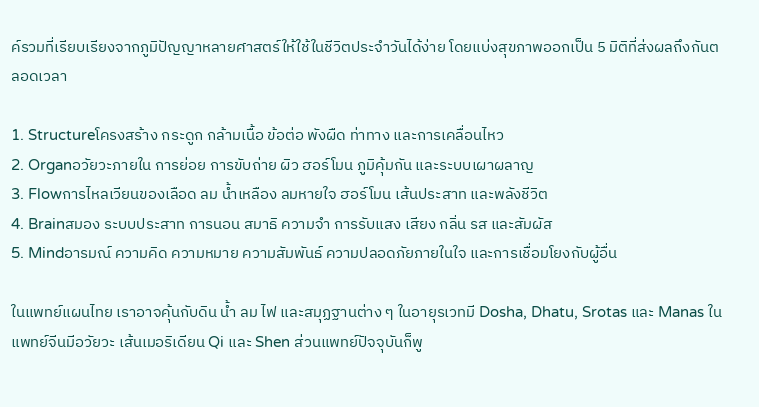ค์รวมที่เรียบเรียงจากภูมิปัญญาหลายศาสตร์ให้ใช้ในชีวิตประจำวันได้ง่าย โดยแบ่งสุขภาพออกเป็น 5 มิติที่ส่งผลถึงกันตลอดเวลา

1. Structureโครงสร้าง กระดูก กล้ามเนื้อ ข้อต่อ พังผืด ท่าทาง และการเคลื่อนไหว
2. Organอวัยวะภายใน การย่อย การขับถ่าย ผิว ฮอร์โมน ภูมิคุ้มกัน และระบบเผาผลาญ
3. Flowการไหลเวียนของเลือด ลม น้ำเหลือง ลมหายใจ ฮอร์โมน เส้นประสาท และพลังชีวิต
4. Brainสมอง ระบบประสาท การนอน สมาธิ ความจำ การรับแสง เสียง กลิ่น รส และสัมผัส
5. Mindอารมณ์ ความคิด ความหมาย ความสัมพันธ์ ความปลอดภัยภายในใจ และการเชื่อมโยงกับผู้อื่น

ในแพทย์แผนไทย เราอาจคุ้นกับดิน น้ำ ลม ไฟ และสมุฏฐานต่าง ๆ ในอายุรเวทมี Dosha, Dhatu, Srotas และ Manas ในแพทย์จีนมีอวัยวะ เส้นเมอริเดียน Qi และ Shen ส่วนแพทย์ปัจจุบันก็พู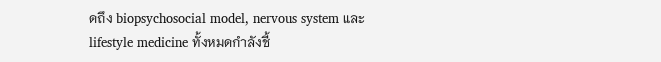ดถึง biopsychosocial model, nervous system และ lifestyle medicine ทั้งหมดกำลังชี้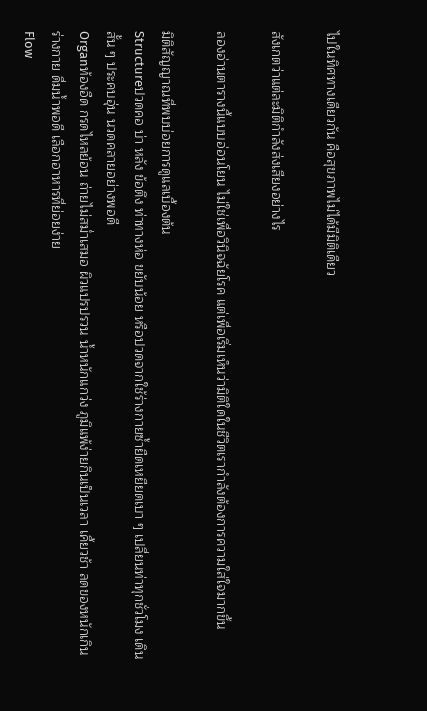ไปในทิศทางเดียวกัน คือสุขภาพไม่ได้มีมิติเดียว

สังเกตว่าแต่ละมิติกำลังส่งเสียงอย่างไร

ลองอ่านตารางนี้แบบอ่อนโยน ไม่ใช่เพื่อวินิจฉัยโรค แต่เพื่อเริ่มเห็นว่ามิติใดในชีวิตเรากำลังต้องการความใส่ใจมากขึ้น

มิติสัญญาณที่พบบ่อยการดูแลเบื้องต้น
Structureปวดคอ บ่า หลัง ข้อตึง ท่าทางห่อ ขยับน้อย หรือปวดจากใช้ร่างกายซ้ำยืดเหยียดเบา ๆ เปลี่ยนท่าทุกชั่วโมง เดินสั้น ๆ ประคบอุ่น นวดคลายอย่างพอดี
Organท้องอืด กรดไหลย้อน ถ่ายไม่สม่ำเสมอ ผิวแปรปรวน น้ำหนักแกว่ง ภูมิแพ้ง่ายกินเป็นเวลา เคี้ยวช้า ลดของหนักเกินร่างกาย ดื่มน้ำพอดี เลือกอาหารที่ย่อยง่าย
Flow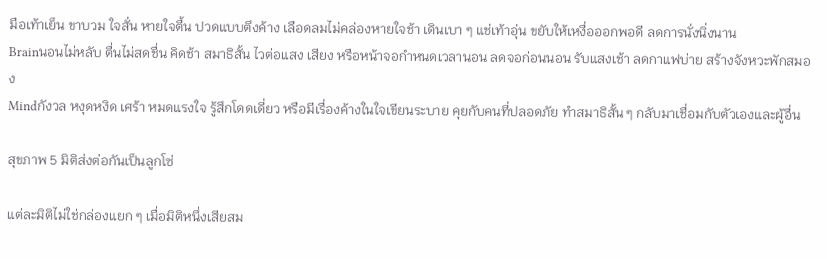มือเท้าเย็น ขาบวม ใจสั่น หายใจตื้น ปวดแบบตึงค้าง เลือดลมไม่คล่องหายใจช้า เดินเบา ๆ แช่เท้าอุ่น ขยับให้เหงื่อออกพอดี ลดการนั่งนิ่งนาน
Brainนอนไม่หลับ ตื่นไม่สดชื่น คิดช้า สมาธิสั้น ไวต่อแสง เสียง หรือหน้าจอกำหนดเวลานอน ลดจอก่อนนอน รับแสงเช้า ลดกาแฟบ่าย สร้างจังหวะพักสมอง
Mindกังวล หงุดหงิด เศร้า หมดแรงใจ รู้สึกโดดเดี่ยว หรือมีเรื่องค้างในใจเขียนระบาย คุยกับคนที่ปลอดภัย ทำสมาธิสั้น ๆ กลับมาเชื่อมกับตัวเองและผู้อื่น

สุขภาพ 5 มิติส่งต่อกันเป็นลูกโซ่

แต่ละมิติไม่ใช่กล่องแยก ๆ เมื่อมิติหนึ่งเสียสม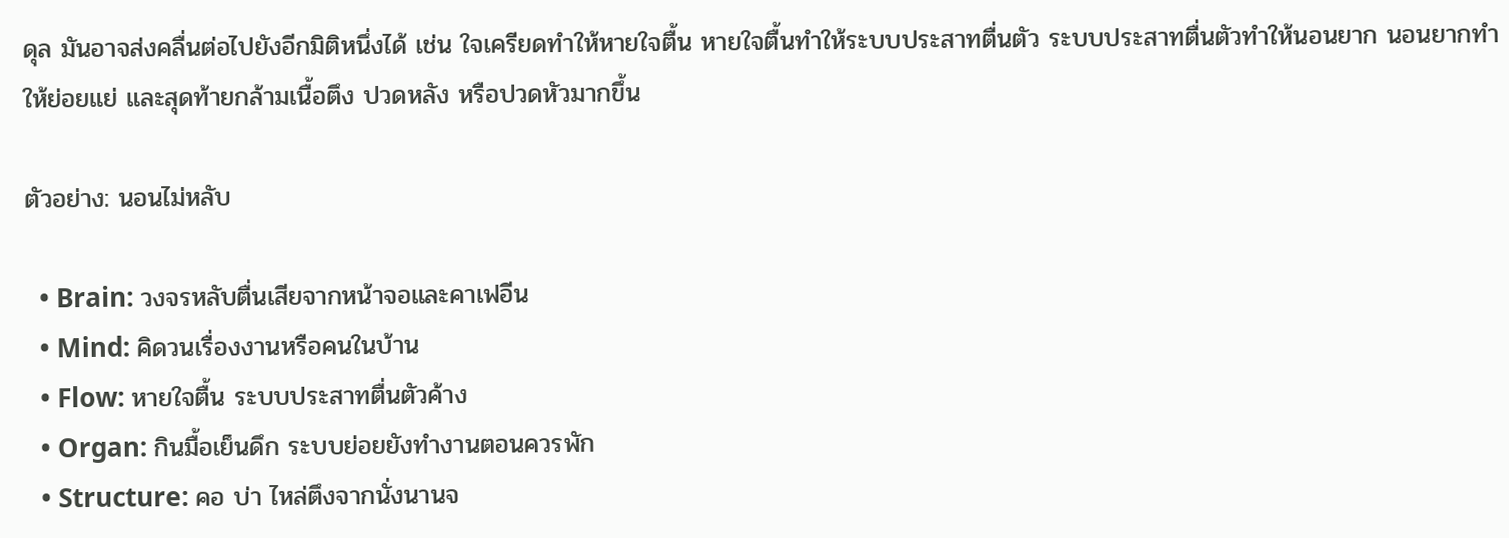ดุล มันอาจส่งคลื่นต่อไปยังอีกมิติหนึ่งได้ เช่น ใจเครียดทำให้หายใจตื้น หายใจตื้นทำให้ระบบประสาทตื่นตัว ระบบประสาทตื่นตัวทำให้นอนยาก นอนยากทำให้ย่อยแย่ และสุดท้ายกล้ามเนื้อตึง ปวดหลัง หรือปวดหัวมากขึ้น

ตัวอย่าง: นอนไม่หลับ

  • Brain: วงจรหลับตื่นเสียจากหน้าจอและคาเฟอีน
  • Mind: คิดวนเรื่องงานหรือคนในบ้าน
  • Flow: หายใจตื้น ระบบประสาทตื่นตัวค้าง
  • Organ: กินมื้อเย็นดึก ระบบย่อยยังทำงานตอนควรพัก
  • Structure: คอ บ่า ไหล่ตึงจากนั่งนานจ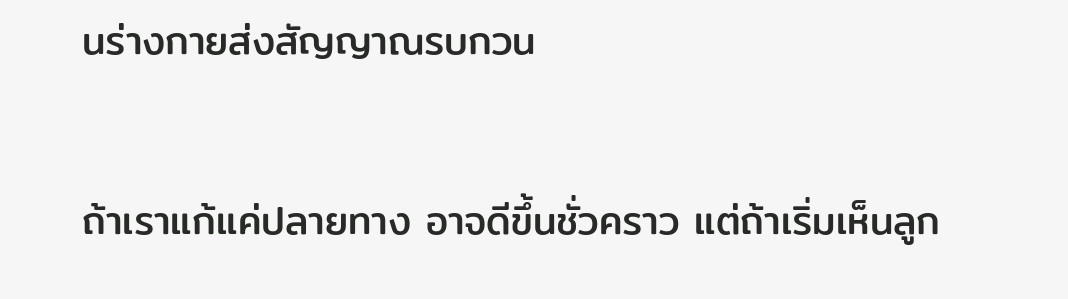นร่างกายส่งสัญญาณรบกวน

ถ้าเราแก้แค่ปลายทาง อาจดีขึ้นชั่วคราว แต่ถ้าเริ่มเห็นลูก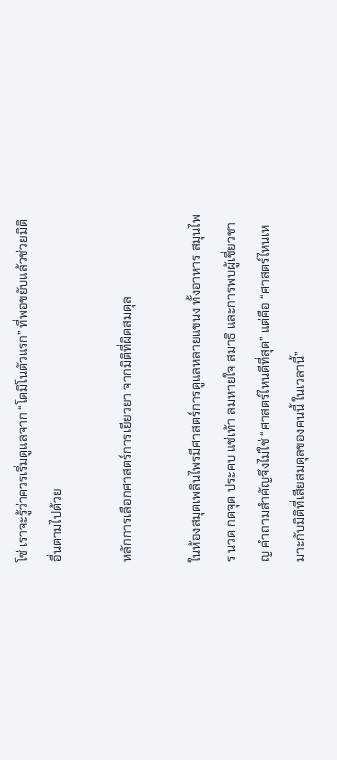โซ่ เราจะรู้ว่าควรเริ่มดูแลจาก “โดมิโนตัวแรก” ที่พอขยับแล้วช่วยมิติอื่นตามไปด้วย

หลักการเลือกศาสตร์การเยียวยา จากมิติที่ผิดสมดุล

ในห้องสมุดเพลินไพรมีศาสตร์การดูแลหลายแขนง ทั้งอาหาร สมุนไพร นวด กดจุด ประคบ แช่เท้า ลมหายใจ สมาธิ และการพบผู้เชี่ยวชาญ คำถามสำคัญจึงไม่ใช่ “ศาสตร์ไหนดีที่สุด” แต่คือ “ศาสตร์ไหนเหมาะกับมิติที่เสียสมดุลของคนนี้ ในเวลานี้”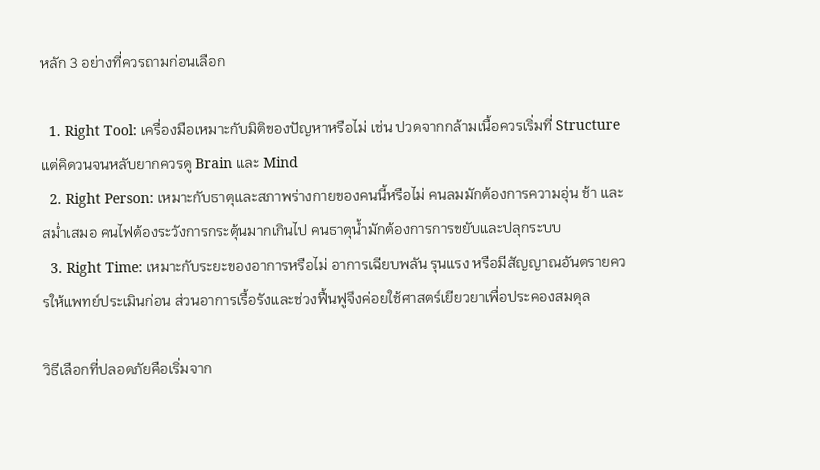หลัก 3 อย่างที่ควรถามก่อนเลือก

  1. Right Tool: เครื่องมือเหมาะกับมิติของปัญหาหรือไม่ เช่น ปวดจากกล้ามเนื้อควรเริ่มที่ Structure แต่คิดวนจนหลับยากควรดู Brain และ Mind
  2. Right Person: เหมาะกับธาตุและสภาพร่างกายของคนนี้หรือไม่ คนลมมักต้องการความอุ่น ช้า และสม่ำเสมอ คนไฟต้องระวังการกระตุ้นมากเกินไป คนธาตุน้ำมักต้องการการขยับและปลุกระบบ
  3. Right Time: เหมาะกับระยะของอาการหรือไม่ อาการเฉียบพลัน รุนแรง หรือมีสัญญาณอันตรายควรให้แพทย์ประเมินก่อน ส่วนอาการเรื้อรังและช่วงฟื้นฟูจึงค่อยใช้ศาสตร์เยียวยาเพื่อประคองสมดุล

วิธีเลือกที่ปลอดภัยคือเริ่มจาก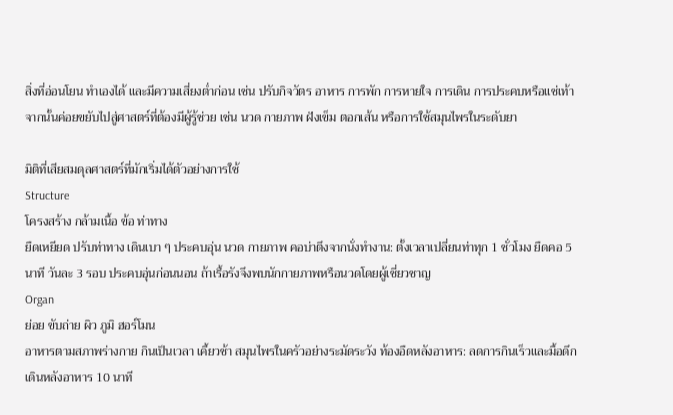สิ่งที่อ่อนโยน ทำเองได้ และมีความเสี่ยงต่ำก่อน เช่น ปรับกิจวัตร อาหาร การพัก การหายใจ การเดิน การประคบหรือแช่เท้า จากนั้นค่อยขยับไปสู่ศาสตร์ที่ต้องมีผู้รู้ช่วย เช่น นวด กายภาพ ฝังเข็ม ตอกเส้น หรือการใช้สมุนไพรในระดับยา

มิติที่เสียสมดุลศาสตร์ที่มักเริ่มได้ตัวอย่างการใช้
Structure
โครงสร้าง กล้ามเนื้อ ข้อ ท่าทาง
ยืดเหยียด ปรับท่าทาง เดินเบา ๆ ประคบอุ่น นวด กายภาพ คอบ่าตึงจากนั่งทำงาน: ตั้งเวลาเปลี่ยนท่าทุก 1 ชั่วโมง ยืดคอ 5 นาที วันละ 3 รอบ ประคบอุ่นก่อนนอน ถ้าเรื้อรังจึงพบนักกายภาพหรือนวดโดยผู้เชี่ยวชาญ
Organ
ย่อย ขับถ่าย ผิว ภูมิ ฮอร์โมน
อาหารตามสภาพร่างกาย กินเป็นเวลา เคี้ยวช้า สมุนไพรในครัวอย่างระมัดระวัง ท้องอืดหลังอาหาร: ลดการกินเร็วและมื้อดึก เดินหลังอาหาร 10 นาที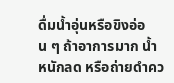ดื่มน้ำอุ่นหรือขิงอ่อน ๆ ถ้าอาการมาก น้ำหนักลด หรือถ่ายดำคว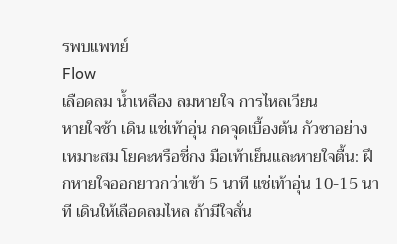รพบแพทย์
Flow
เลือดลม น้ำเหลือง ลมหายใจ การไหลเวียน
หายใจช้า เดิน แช่เท้าอุ่น กดจุดเบื้องต้น กัวซาอย่างเหมาะสม โยคะหรือชี่กง มือเท้าเย็นและหายใจตื้น: ฝึกหายใจออกยาวกว่าเข้า 5 นาที แช่เท้าอุ่น 10-15 นาที เดินให้เลือดลมไหล ถ้ามีใจสั่น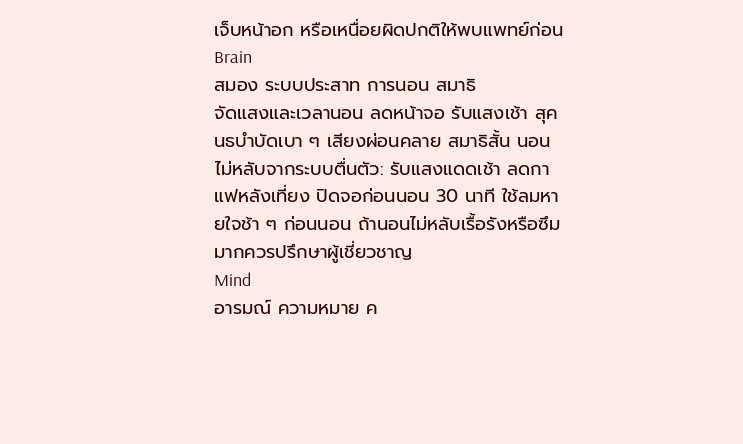เจ็บหน้าอก หรือเหนื่อยผิดปกติให้พบแพทย์ก่อน
Brain
สมอง ระบบประสาท การนอน สมาธิ
จัดแสงและเวลานอน ลดหน้าจอ รับแสงเช้า สุคนธบำบัดเบา ๆ เสียงผ่อนคลาย สมาธิสั้น นอนไม่หลับจากระบบตื่นตัว: รับแสงแดดเช้า ลดกาแฟหลังเที่ยง ปิดจอก่อนนอน 30 นาที ใช้ลมหายใจช้า ๆ ก่อนนอน ถ้านอนไม่หลับเรื้อรังหรือซึมมากควรปรึกษาผู้เชี่ยวชาญ
Mind
อารมณ์ ความหมาย ค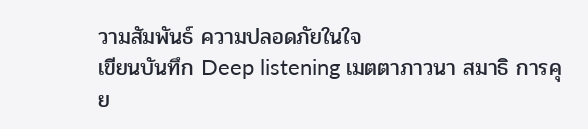วามสัมพันธ์ ความปลอดภัยในใจ
เขียนบันทึก Deep listening เมตตาภาวนา สมาธิ การคุย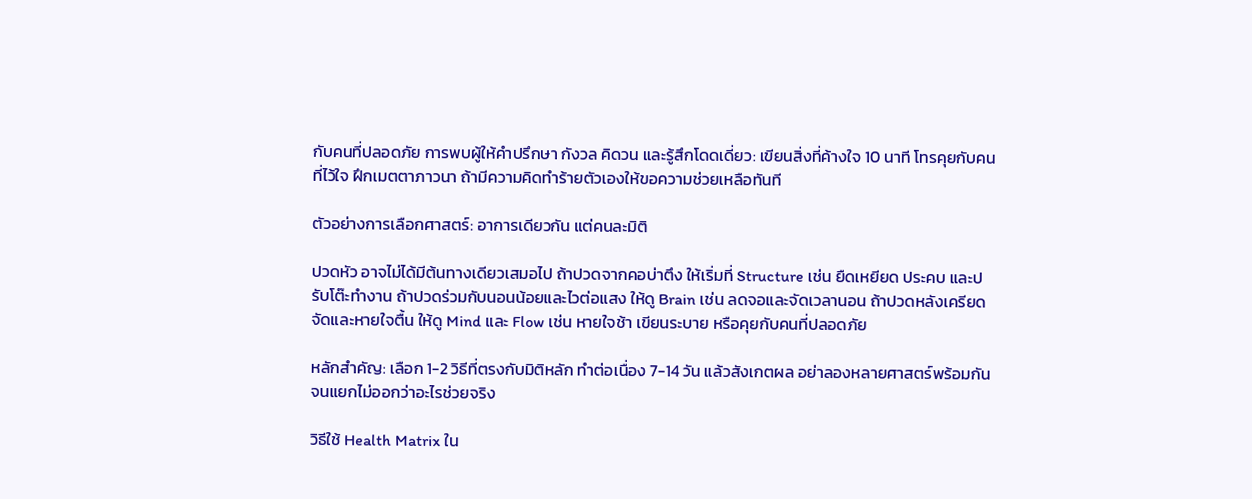กับคนที่ปลอดภัย การพบผู้ให้คำปรึกษา กังวล คิดวน และรู้สึกโดดเดี่ยว: เขียนสิ่งที่ค้างใจ 10 นาที โทรคุยกับคนที่ไว้ใจ ฝึกเมตตาภาวนา ถ้ามีความคิดทำร้ายตัวเองให้ขอความช่วยเหลือทันที

ตัวอย่างการเลือกศาสตร์: อาการเดียวกัน แต่คนละมิติ

ปวดหัว อาจไม่ได้มีต้นทางเดียวเสมอไป ถ้าปวดจากคอบ่าตึง ให้เริ่มที่ Structure เช่น ยืดเหยียด ประคบ และปรับโต๊ะทำงาน ถ้าปวดร่วมกับนอนน้อยและไวต่อแสง ให้ดู Brain เช่น ลดจอและจัดเวลานอน ถ้าปวดหลังเครียดจัดและหายใจตื้น ให้ดู Mind และ Flow เช่น หายใจช้า เขียนระบาย หรือคุยกับคนที่ปลอดภัย

หลักสำคัญ: เลือก 1-2 วิธีที่ตรงกับมิติหลัก ทำต่อเนื่อง 7-14 วัน แล้วสังเกตผล อย่าลองหลายศาสตร์พร้อมกันจนแยกไม่ออกว่าอะไรช่วยจริง

วิธีใช้ Health Matrix ใน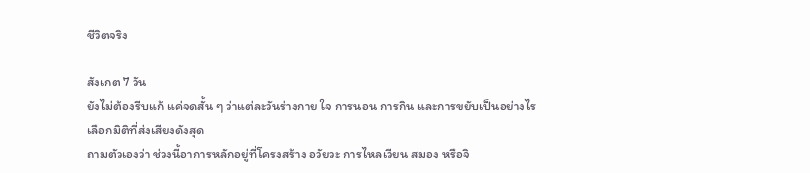ชีวิตจริง

สังเกต 7 วัน
ยังไม่ต้องรีบแก้ แค่จดสั้น ๆ ว่าแต่ละวันร่างกาย ใจ การนอน การกิน และการขยับเป็นอย่างไร
เลือกมิติที่ส่งเสียงดังสุด
ถามตัวเองว่า ช่วงนี้อาการหลักอยู่ที่โครงสร้าง อวัยวะ การไหลเวียน สมอง หรือจิ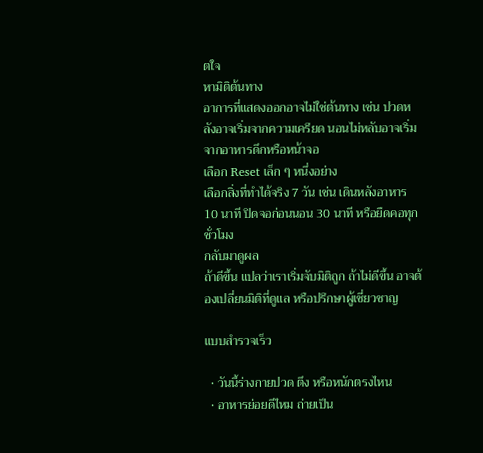ตใจ
หามิติต้นทาง
อาการที่แสดงออกอาจไม่ใช่ต้นทาง เช่น ปวดหลังอาจเริ่มจากความเครียด นอนไม่หลับอาจเริ่มจากอาหารดึกหรือหน้าจอ
เลือก Reset เล็ก ๆ หนึ่งอย่าง
เลือกสิ่งที่ทำได้จริง 7 วัน เช่น เดินหลังอาหาร 10 นาที ปิดจอก่อนนอน 30 นาที หรือยืดคอทุกชั่วโมง
กลับมาดูผล
ถ้าดีขึ้น แปลว่าเราเริ่มจับมิติถูก ถ้าไม่ดีขึ้น อาจต้องเปลี่ยนมิติที่ดูแล หรือปรึกษาผู้เชี่ยวชาญ

แบบสำรวจเร็ว

  • วันนี้ร่างกายปวด ตึง หรือหนักตรงไหน
  • อาหารย่อยดีไหม ถ่ายเป็น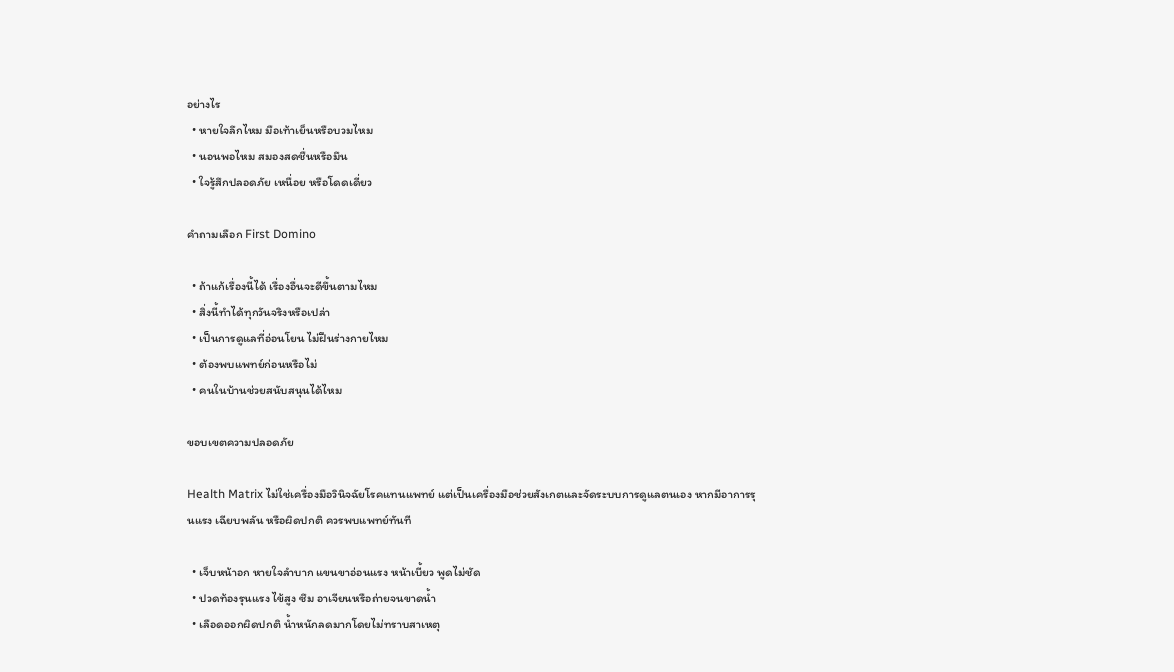อย่างไร
  • หายใจลึกไหม มือเท้าเย็นหรือบวมไหม
  • นอนพอไหม สมองสดชื่นหรือมึน
  • ใจรู้สึกปลอดภัย เหนื่อย หรือโดดเดี่ยว

คำถามเลือก First Domino

  • ถ้าแก้เรื่องนี้ได้ เรื่องอื่นจะดีขึ้นตามไหม
  • สิ่งนี้ทำได้ทุกวันจริงหรือเปล่า
  • เป็นการดูแลที่อ่อนโยน ไม่ฝืนร่างกายไหม
  • ต้องพบแพทย์ก่อนหรือไม่
  • คนในบ้านช่วยสนับสนุนได้ไหม

ขอบเขตความปลอดภัย

Health Matrix ไม่ใช่เครื่องมือวินิจฉัยโรคแทนแพทย์ แต่เป็นเครื่องมือช่วยสังเกตและจัดระบบการดูแลตนเอง หากมีอาการรุนแรง เฉียบพลัน หรือผิดปกติ ควรพบแพทย์ทันที

  • เจ็บหน้าอก หายใจลำบาก แขนขาอ่อนแรง หน้าเบี้ยว พูดไม่ชัด
  • ปวดท้องรุนแรง ไข้สูง ซึม อาเจียนหรือถ่ายจนขาดน้ำ
  • เลือดออกผิดปกติ น้ำหนักลดมากโดยไม่ทราบสาเหตุ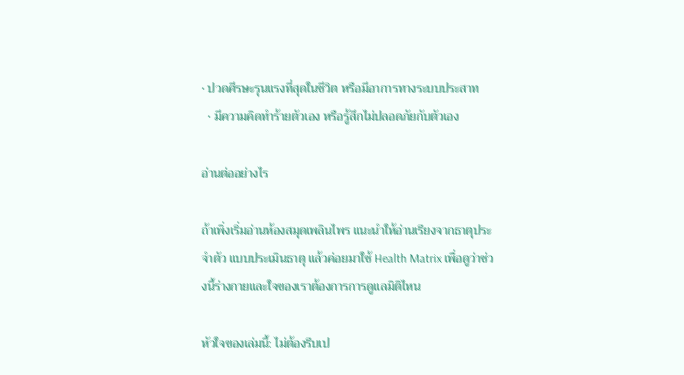• ปวดศีรษะรุนแรงที่สุดในชีวิต หรือมีอาการทางระบบประสาท
  • มีความคิดทำร้ายตัวเอง หรือรู้สึกไม่ปลอดภัยกับตัวเอง

อ่านต่ออย่างไร

ถ้าเพิ่งเริ่มอ่านห้องสมุดเพลินไพร แนะนำให้อ่านเรียงจากธาตุประจำตัว แบบประเมินธาตุ แล้วค่อยมาใช้ Health Matrix เพื่อดูว่าช่วงนี้ร่างกายและใจของเราต้องการการดูแลมิติไหน

หัวใจของเล่มนี้: ไม่ต้องรีบเป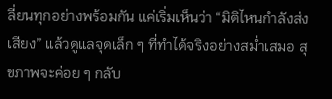ลี่ยนทุกอย่างพร้อมกัน แค่เริ่มเห็นว่า “มิติไหนกำลังส่งเสียง” แล้วดูแลจุดเล็ก ๆ ที่ทำได้จริงอย่างสม่ำเสมอ สุขภาพจะค่อย ๆ กลับ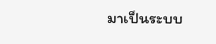มาเป็นระบบ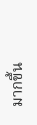มากขึ้น